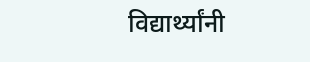विद्यार्थ्यांनी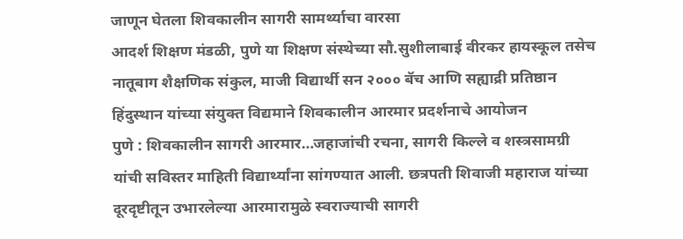जाणून घेतला शिवकालीन सागरी सामर्थ्याचा वारसा
आदर्श शिक्षण मंडळी, पुणे या शिक्षण संस्थेच्या सौ.सुशीलाबाई वीरकर हायस्कूल तसेच नातूबाग शैक्षणिक संकुल, माजी विद्यार्थी सन २००० बॅच आणि सह्याद्री प्रतिष्ठान हिंदुस्थान यांच्या संयुक्त विद्यमाने शिवकालीन आरमार प्रदर्शनाचे आयोजन
पुणे : शिवकालीन सागरी आरमार…जहाजांची रचना, सागरी किल्ले व शस्त्रसामग्री यांची सविस्तर माहिती विद्यार्थ्यांना सांगण्यात आली. छत्रपती शिवाजी महाराज यांच्या दूरदृष्टीतून उभारलेल्या आरमारामुळे स्वराज्याची सागरी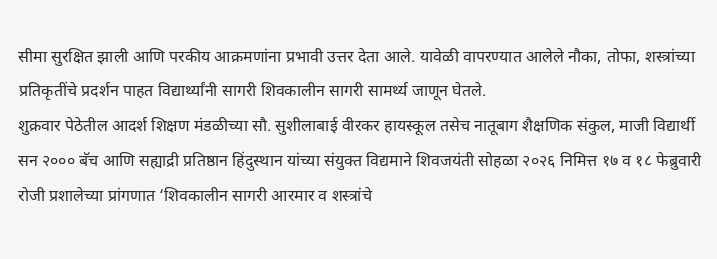सीमा सुरक्षित झाली आणि परकीय आक्रमणांना प्रभावी उत्तर देता आले. यावेळी वापरण्यात आलेले नौका, तोफा, शस्त्रांच्या प्रतिकृतींचे प्रदर्शन पाहत विद्यार्थ्यांनी सागरी शिवकालीन सागरी सामर्थ्य जाणून घेतले.
शुक्रवार पेठेतील आदर्श शिक्षण मंडळीच्या सौ. सुशीलाबाई वीरकर हायस्कूल तसेच नातूबाग शैक्षणिक संकुल, माजी विद्यार्थी सन २००० बॅच आणि सह्याद्री प्रतिष्ठान हिंदुस्थान यांच्या संयुक्त विद्यमाने शिवजयंती सोहळा २०२६ निमित्त १७ व १८ फेब्रुवारी रोजी प्रशालेच्या प्रांगणात ‘शिवकालीन सागरी आरमार व शस्त्रांचे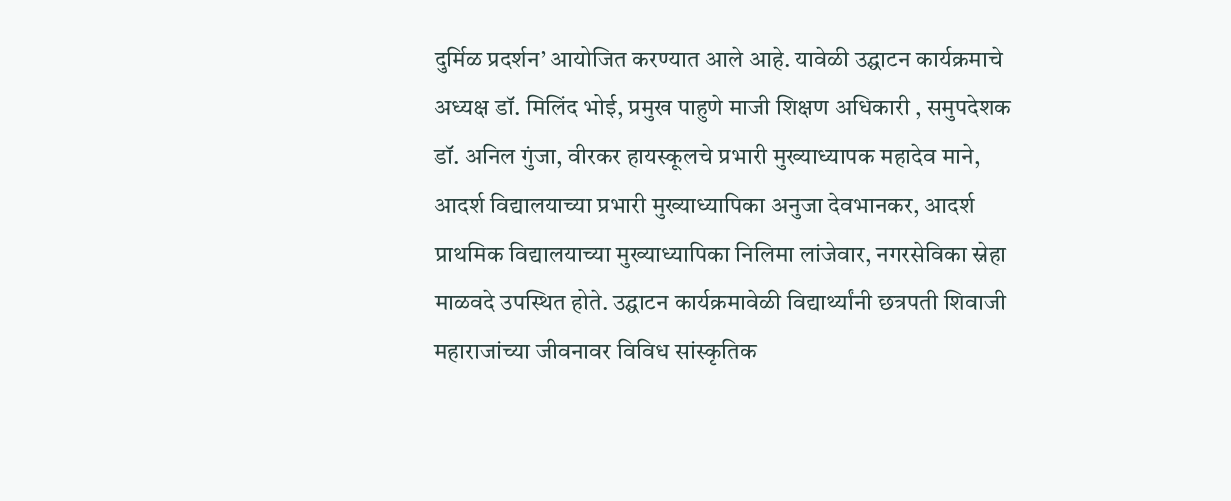दुर्मिळ प्रदर्शन’ आयोजित करण्यात आले आहे. यावेळी उद्घाटन कार्यक्रमाचे अध्यक्ष डॉ. मिलिंद भोई, प्रमुख पाहुणे माजी शिक्षण अधिकारी , समुपदेशक डॉ. अनिल गुंजा, वीरकर हायस्कूलचे प्रभारी मुख्याध्यापक महादेव माने, आदर्श विद्यालयाच्या प्रभारी मुख्याध्यापिका अनुजा देवभानकर, आदर्श प्राथमिक विद्यालयाच्या मुख्याध्यापिका निलिमा लांजेवार, नगरसेविका स्नेहा माळवदे उपस्थित होते. उद्घाटन कार्यक्रमावेळी विद्यार्थ्यांनी छत्रपती शिवाजी महाराजांच्या जीवनावर विविध सांस्कृतिक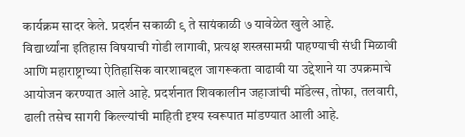कार्यक्रम सादर केले. प्रदर्शन सकाळी ९ ते सायंकाळी ७ यावेळेत खुले आहे.
विद्यार्थ्यांना इतिहास विषयाची गोडी लागावी, प्रत्यक्ष शस्त्रसामग्री पाहण्याची संधी मिळावी आणि महाराष्ट्राच्या ऐतिहासिक वारशाबद्दल जागरूकता वाढावी या उद्देशाने या उपक्रमाचे आयोजन करण्यात आले आहे. प्रदर्शनात शिवकालीन जहाजांची मॉडेल्स, तोफा, तलवारी, ढाली तसेच सागरी किल्ल्यांची माहिती दृश्य स्वरूपात मांडण्यात आली आहे.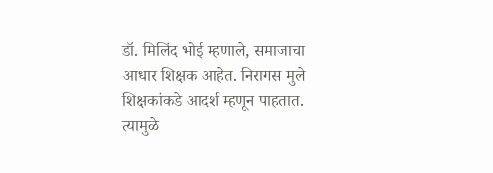डॉ. मिलिंद भोई म्हणाले, समाजाचा आधार शिक्षक आहेत. निरागस मुले शिक्षकांकडे आदर्श म्हणून पाहतात. त्यामुळे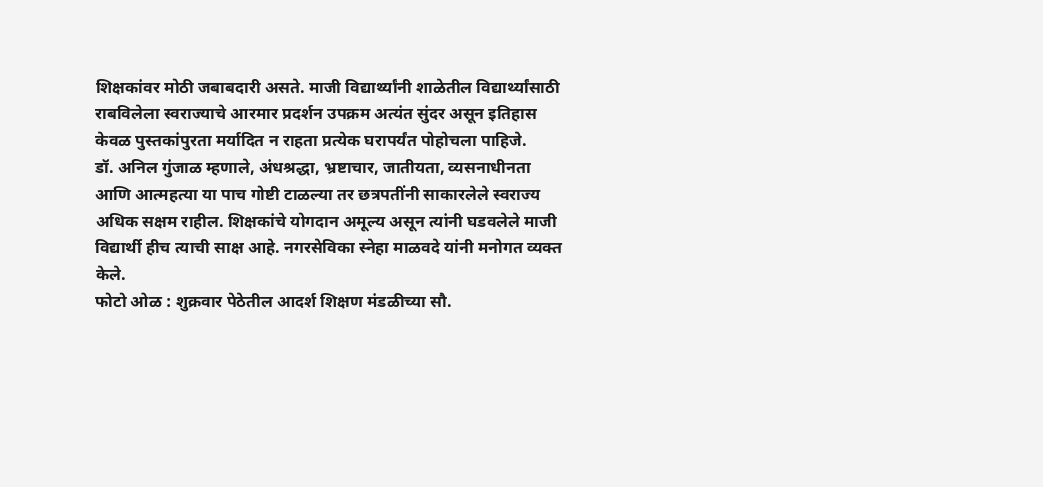शिक्षकांवर मोठी जबाबदारी असते. माजी विद्यार्थ्यांनी शाळेतील विद्यार्थ्यांसाठी राबविलेला स्वराज्याचे आरमार प्रदर्शन उपक्रम अत्यंत सुंदर असून इतिहास केवळ पुस्तकांपुरता मर्यादित न राहता प्रत्येक घरापर्यंत पोहोचला पाहिजे.
डॉ. अनिल गुंजाळ म्हणाले, अंधश्रद्धा, भ्रष्टाचार, जातीयता, व्यसनाधीनता आणि आत्महत्या या पाच गोष्टी टाळल्या तर छत्रपतींनी साकारलेले स्वराज्य अधिक सक्षम राहील. शिक्षकांचे योगदान अमूल्य असून त्यांनी घडवलेले माजी विद्यार्थी हीच त्याची साक्ष आहे. नगरसेविका स्नेहा माळवदे यांनी मनोगत व्यक्त केले.
फोटो ओळ : शुक्रवार पेठेतील आदर्श शिक्षण मंडळीच्या सौ.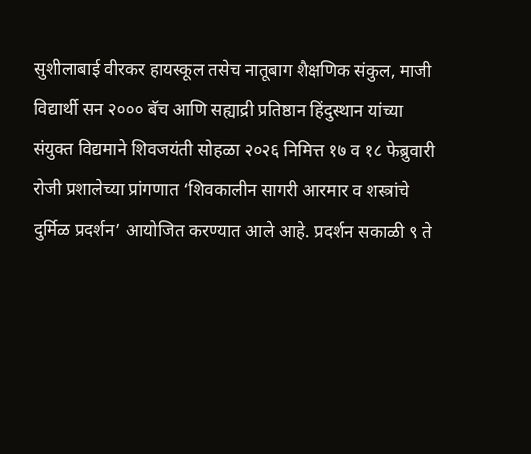सुशीलाबाई वीरकर हायस्कूल तसेच नातूबाग शैक्षणिक संकुल, माजी विद्यार्थी सन २००० बॅच आणि सह्याद्री प्रतिष्ठान हिंदुस्थान यांच्या संयुक्त विद्यमाने शिवजयंती सोहळा २०२६ निमित्त १७ व १८ फेब्रुवारी रोजी प्रशालेच्या प्रांगणात ‘शिवकालीन सागरी आरमार व शस्त्रांचे दुर्मिळ प्रदर्शन’ आयोजित करण्यात आले आहे. प्रदर्शन सकाळी ९ ते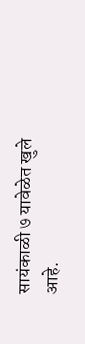सायंकाळी ७ यावेळेत खुले आहे.